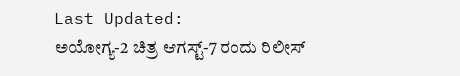Last Updated:
ಅಯೋಗ್ಯ-2 ಚಿತ್ರ ಆಗಸ್ಟ್-7 ರಂದು ರಿಲೀಸ್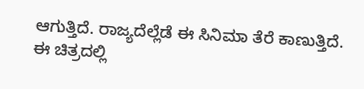ಆಗುತ್ತಿದೆ. ರಾಜ್ಯದೆಲ್ಲೆಡೆ ಈ ಸಿನಿಮಾ ತೆರೆ ಕಾಣುತ್ತಿದೆ. ಈ ಚಿತ್ರದಲ್ಲಿ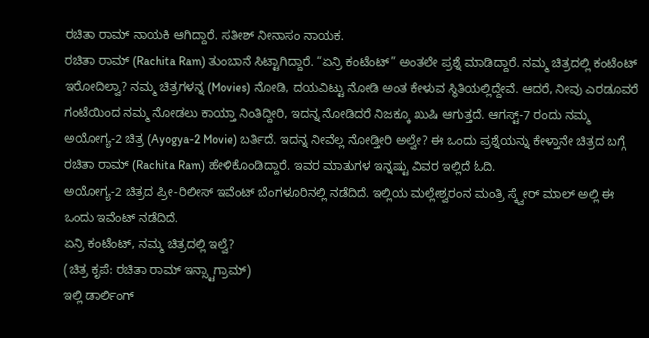ರಚಿತಾ ರಾಮ್ ನಾಯಕಿ ಆಗಿದ್ದಾರೆ. ಸತೀಶ್ ನೀನಾಸಂ ನಾಯಕ.
ರಚಿತಾ ರಾಮ್ (Rachita Ram) ತುಂಬಾನೆ ಸಿಟ್ಟಾಗಿದ್ದಾರೆ. “ಏನ್ರಿ ಕಂಟೆಂಟ್” ಅಂತಲೇ ಪ್ರಶ್ನೆ ಮಾಡಿದ್ದಾರೆ. ನಮ್ಮ ಚಿತ್ರದಲ್ಲಿ ಕಂಟೆಂಟ್ ಇರೋದಿಲ್ವಾ? ನಮ್ಮ ಚಿತ್ರಗಳನ್ನ (Movies) ನೋಡಿ, ದಯವಿಟ್ಟು ನೋಡಿ ಅಂತ ಕೇಳುವ ಸ್ಥಿತಿಯಲ್ಲಿದ್ದೇವೆ. ಆದರೆ, ನೀವು ಎರಡೂವರೆ ಗಂಟೆಯಿಂದ ನಮ್ಮ ನೋಡಲು ಕಾಯ್ತಾ ನಿಂತಿದ್ದೀರಿ, ಇದನ್ನ ನೋಡಿದರೆ ನಿಜಕ್ಕೂ ಖುಷಿ ಆಗುತ್ತದೆ. ಆಗಸ್ಟ್-7 ರಂದು ನಮ್ಮ ಅಯೋಗ್ಯ-2 ಚಿತ್ರ (Ayogya-2 Movie) ಬರ್ತಿದೆ. ಇದನ್ನ ನೀವೆಲ್ಲ ನೋಡ್ತೀರಿ ಅಲ್ವೇ? ಈ ಒಂದು ಪ್ರಶ್ನೆಯನ್ನು ಕೇಳ್ತಾನೇ ಚಿತ್ರದ ಬಗ್ಗೆ ರಚಿತಾ ರಾಮ್ (Rachita Ram) ಹೇಳಿಕೊಂಡಿದ್ದಾರೆ. ಇವರ ಮಾತುಗಳ ಇನ್ನಷ್ಟು ವಿವರ ಇಲ್ಲಿದೆ ಓದಿ.
ಅಯೋಗ್ಯ-2 ಚಿತ್ರದ ಪ್ರೀ-ರಿಲೀಸ್ ಇವೆಂಟ್ ಬೆಂಗಳೂರಿನಲ್ಲಿ ನಡೆದಿದೆ. ಇಲ್ಲಿಯ ಮಲ್ಲೇಶ್ವರಂನ ಮಂತ್ರಿ ಸ್ಕ್ವೇರ್ ಮಾಲ್ ಅಲ್ಲಿ ಈ ಒಂದು ಇವೆಂಟ್ ನಡೆದಿದೆ.
ಏನ್ರಿ ಕಂಟೆಂಟ್, ನಮ್ಮ ಚಿತ್ರದಲ್ಲಿ ಇಲ್ವೆ?
(ಚಿತ್ರ ಕೃಪೆ: ರಚಿತಾ ರಾಮ್ ಇನ್ಸ್ಟಾಗ್ರಾಮ್)
ಇಲ್ಲಿ ಡಾರ್ಲಿಂಗ್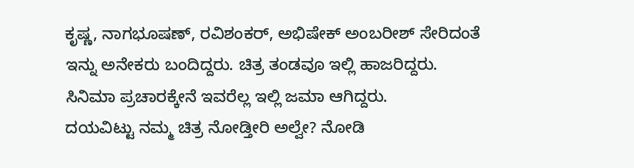ಕೃಷ್ಣ, ನಾಗಭೂಷಣ್, ರವಿಶಂಕರ್, ಅಭಿಷೇಕ್ ಅಂಬರೀಶ್ ಸೇರಿದಂತೆ ಇನ್ನು ಅನೇಕರು ಬಂದಿದ್ದರು. ಚಿತ್ರ ತಂಡವೂ ಇಲ್ಲಿ ಹಾಜರಿದ್ದರು. ಸಿನಿಮಾ ಪ್ರಚಾರಕ್ಕೇನೆ ಇವರೆಲ್ಲ ಇಲ್ಲಿ ಜಮಾ ಆಗಿದ್ದರು.
ದಯವಿಟ್ಟು ನಮ್ಮ ಚಿತ್ರ ನೋಡ್ತೀರಿ ಅಲ್ವೇ? ನೋಡಿ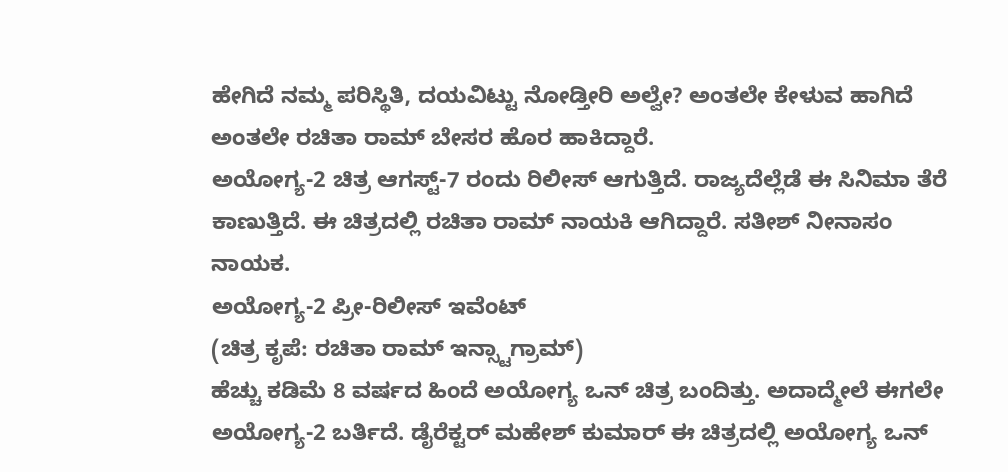ಹೇಗಿದೆ ನಮ್ಮ ಪರಿಸ್ಥಿತಿ, ದಯವಿಟ್ಟು ನೋಡ್ತೀರಿ ಅಲ್ವೇ? ಅಂತಲೇ ಕೇಳುವ ಹಾಗಿದೆ ಅಂತಲೇ ರಚಿತಾ ರಾಮ್ ಬೇಸರ ಹೊರ ಹಾಕಿದ್ದಾರೆ.
ಅಯೋಗ್ಯ-2 ಚಿತ್ರ ಆಗಸ್ಟ್-7 ರಂದು ರಿಲೀಸ್ ಆಗುತ್ತಿದೆ. ರಾಜ್ಯದೆಲ್ಲೆಡೆ ಈ ಸಿನಿಮಾ ತೆರೆ ಕಾಣುತ್ತಿದೆ. ಈ ಚಿತ್ರದಲ್ಲಿ ರಚಿತಾ ರಾಮ್ ನಾಯಕಿ ಆಗಿದ್ದಾರೆ. ಸತೀಶ್ ನೀನಾಸಂ ನಾಯಕ.
ಅಯೋಗ್ಯ-2 ಪ್ರೀ-ರಿಲೀಸ್ ಇವೆಂಟ್
(ಚಿತ್ರ ಕೃಪೆ: ರಚಿತಾ ರಾಮ್ ಇನ್ಸ್ಟಾಗ್ರಾಮ್)
ಹೆಚ್ಚು ಕಡಿಮೆ 8 ವರ್ಷದ ಹಿಂದೆ ಅಯೋಗ್ಯ ಒನ್ ಚಿತ್ರ ಬಂದಿತ್ತು. ಅದಾದ್ಮೇಲೆ ಈಗಲೇ ಅಯೋಗ್ಯ-2 ಬರ್ತಿದೆ. ಡೈರೆಕ್ಟರ್ ಮಹೇಶ್ ಕುಮಾರ್ ಈ ಚಿತ್ರದಲ್ಲಿ ಅಯೋಗ್ಯ ಒನ್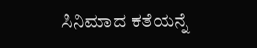ಸಿನಿಮಾದ ಕತೆಯನ್ನೆ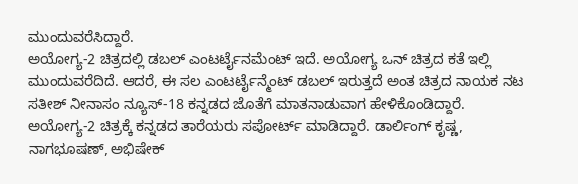ಮುಂದುವರೆಸಿದ್ದಾರೆ.
ಅಯೋಗ್ಯ-2 ಚಿತ್ರದಲ್ಲಿ ಡಬಲ್ ಎಂಟರ್ಟೈನಮೆಂಟ್ ಇದೆ. ಅಯೋಗ್ಯ ಒನ್ ಚಿತ್ರದ ಕತೆ ಇಲ್ಲಿ ಮುಂದುವರೆದಿದೆ. ಆದರೆ, ಈ ಸಲ ಎಂಟರ್ಟೈನ್ಮೆಂಟ್ ಡಬಲ್ ಇರುತ್ತದೆ ಅಂತ ಚಿತ್ರದ ನಾಯಕ ನಟ ಸತೀಶ್ ನೀನಾಸಂ ನ್ಯೂಸ್-18 ಕನ್ನಡದ ಜೊತೆಗೆ ಮಾತನಾಡುವಾಗ ಹೇಳಿಕೊಂಡಿದ್ದಾರೆ.
ಅಯೋಗ್ಯ-2 ಚಿತ್ರಕ್ಕೆ ಕನ್ನಡದ ತಾರೆಯರು ಸಪೋರ್ಟ್ ಮಾಡಿದ್ದಾರೆ. ಡಾರ್ಲಿಂಗ್ ಕೃಷ್ಣ, ನಾಗಭೂಷಣ್, ಅಭಿಷೇಕ್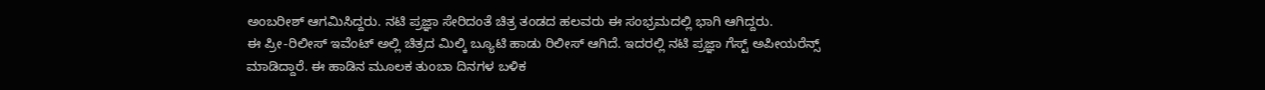ಅಂಬರೀಶ್ ಆಗಮಿಸಿದ್ದರು. ನಟಿ ಪ್ರಜ್ಞಾ ಸೇರಿದಂತೆ ಚಿತ್ರ ತಂಡದ ಹಲವರು ಈ ಸಂಭ್ರಮದಲ್ಲಿ ಭಾಗಿ ಆಗಿದ್ದರು.
ಈ ಪ್ರೀ-ರಿಲೀಸ್ ಇವೆಂಟ್ ಅಲ್ಲಿ ಚಿತ್ರದ ಮಿಲ್ಕಿ ಬ್ಯೂಟಿ ಹಾಡು ರಿಲೀಸ್ ಆಗಿದೆ. ಇದರಲ್ಲಿ ನಟಿ ಪ್ರಜ್ಞಾ ಗೆಸ್ಟ್ ಅಪೀಯರೆನ್ಸ್ ಮಾಡಿದ್ದಾರೆ. ಈ ಹಾಡಿನ ಮೂಲಕ ತುಂಬಾ ದಿನಗಳ ಬಳಿಕ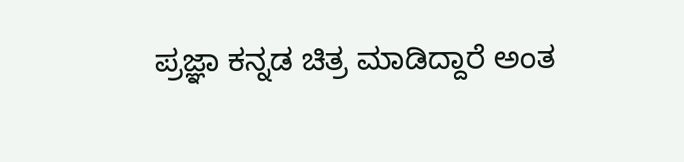ಪ್ರಜ್ಞಾ ಕನ್ನಡ ಚಿತ್ರ ಮಾಡಿದ್ದಾರೆ ಅಂತ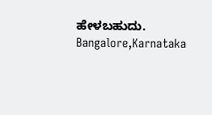ಹೇಳಬಹುದು.
Bangalore,Karnataka